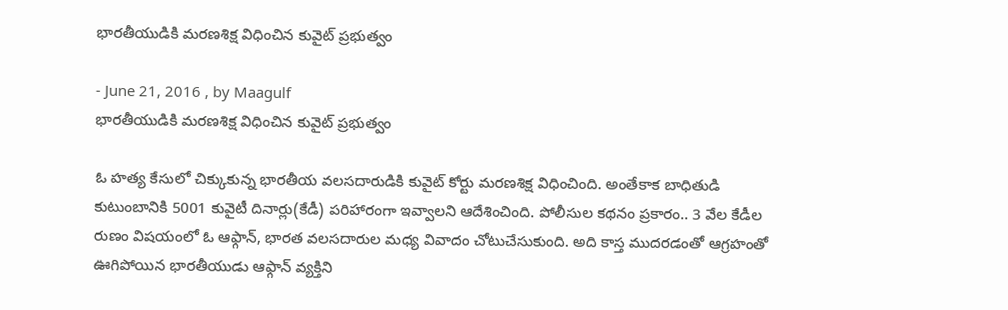భారతీయుడికి మరణశిక్ష విధించిన కువైట్ ప్రభుత్వం

- June 21, 2016 , by Maagulf
భారతీయుడికి మరణశిక్ష విధించిన కువైట్ ప్రభుత్వం

ఓ హత్య కేసులో చిక్కుకున్న భారతీయ వలసదారుడికి కువైట్ కోర్టు మరణశిక్ష విధించింది. అంతేకాక బాధితుడి కుటుంబానికి 5001 కువైటీ దినార్లు(కేడీ) పరిహారంగా ఇవ్వాలని ఆదేశించింది. పోలీసుల కథనం ప్రకారం.. 3 వేల కేడీల రుణం విషయంలో ఓ ఆఫ్గాన్, భారత వలసదారుల మధ్య వివాదం చోటుచేసుకుంది. అది కాస్త ముదరడంతో ఆగ్రహంతో ఊగిపోయిన భారతీయుడు ఆఫ్గాన్ వ్యక్తిని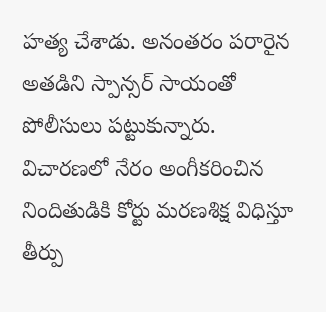హత్య చేశాడు. అనంతరం పరారైన అతడిని స్పాన్సర్ సాయంతో పోలీసులు పట్టుకున్నారు. విచారణలో నేరం అంగీకరించిన నిందితుడికి కోర్టు మరణశిక్ష విధిస్తూ తీర్పు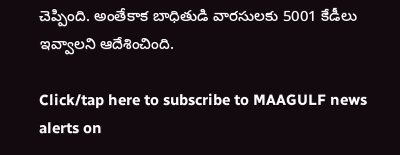చెప్పింది. అంతేకాక బాధితుడి వారసులకు 5001 కేడీలు ఇవ్వాలని ఆదేశించింది.

Click/tap here to subscribe to MAAGULF news alerts on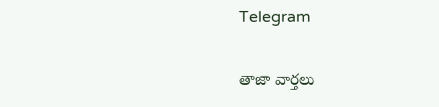Telegram

తాజా వార్తలు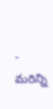- మరిన్ని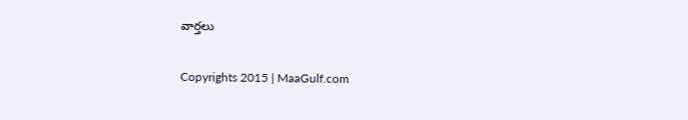వార్తలు

Copyrights 2015 | MaaGulf.com